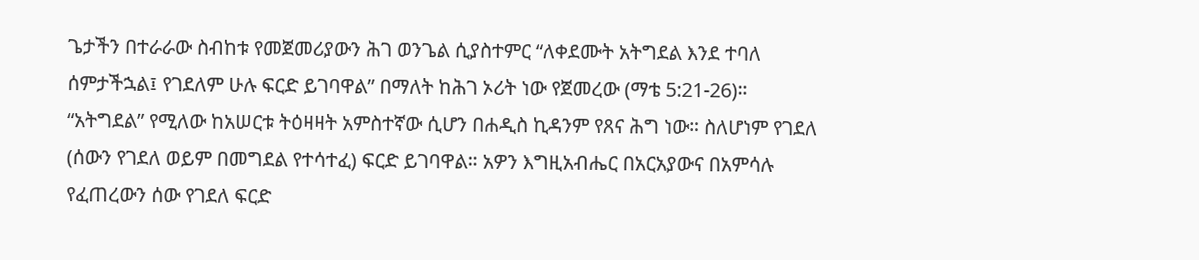ጌታችን በተራራው ስብከቱ የመጀመሪያውን ሕገ ወንጌል ሲያስተምር “ለቀደሙት አትግደል እንደ ተባለ ሰምታችኋል፤ የገደለም ሁሉ ፍርድ ይገባዋል” በማለት ከሕገ ኦሪት ነው የጀመረው (ማቴ 5:21-26)። “አትግደል” የሚለው ከአሠርቱ ትዕዛዛት አምስተኛው ሲሆን በሐዲስ ኪዳንም የጸና ሕግ ነው። ስለሆነም የገደለ (ሰውን የገደለ ወይም በመግደል የተሳተፈ) ፍርድ ይገባዋል። አዎን እግዚአብሔር በአርአያውና በአምሳሉ የፈጠረውን ሰው የገደለ ፍርድ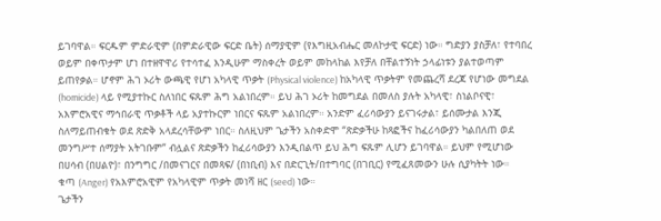ይገባዋል። ፍርዱም ምድራዊም (በምድራዊው ፍርድ ቤት) ሰማያዊም (የእግዚአብሔር መለኮታዊ ፍርድ) ነው። ግድያን ያስቻለ፣ የተባበረ ወይም በቀጥታም ሆነ በተዘዋዋሪ የተሳተፈ እንዲሁም ማስቀረት ወይም መከላከል እየቻለ በቸልተኝነት ኃላፊነቱን ያልተወጣም ይጠየቃል። ሆኖም ሕገ ኦሪት ውጫዊ የሆነ አካላዊ ጥቃት (Physical violence) ከአካላዊ ጥቃትም የመጨረሻ ደረጃ የሆነው መግደል (homicide) ላይ የሚያተኩር ስለነበር ፍጹም ሕግ አልነበረም። ይህ ሕገ ኦሪት ከመግደል በመለስ ያሉት አካላዊ፣ ስነልቦናዊ፣ አእምሮአዊና ማኅበራዊ ጥቃቶች ላይ አያተኩርም ነበርና ፍጹም አልነበረም። አንድም ፈሪሳውያን ይናገሩታል፣ ይሰሙታል እንጂ ስለማይጠብቁት ወደ ጽድቅ አላደረሳቸውም ነበር። ስለዚህም ጌታችን አስቀድሞ “ጽድቃችሁ ከጻፎችና ከፈሪሳውያን ካልበለጠ ወደ መንግሥተ ሰማያት አትገቡም” ብሏልና ጽድቃችን ከፈሪሳውያን እንዲበልጥ ይህ ሕግ ፍጹም ሊሆን ይገባዋል። ይህም የሚሆነው በሀሳብ (በሀልዮ)፣ በንግግር /በመናገርና በመጻፍ/ (በነቢብ) እና በድርጊት/በተግባር (በገቢር) የሚፈጸመውን ሁሉ ሲያካትት ነው።
ቁጣ (Anger) የአእምሮአዊም የአካላዊም ጥቃት መነሻ ዘር (seed) ነው።
ጌታችን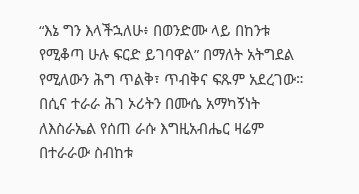“እኔ ግን እላችኋለሁ፥ በወንድሙ ላይ በከንቱ የሚቆጣ ሁሉ ፍርድ ይገባዋል” በማለት አትግደል የሚለውን ሕግ ጥልቅ፣ ጥብቅና ፍጹም አደረገው። በሲና ተራራ ሕገ ኦሪትን በሙሴ አማካኝነት ለእስራኤል የሰጠ ራሱ እግዚአብሔር ዛሬም በተራራው ስብከቱ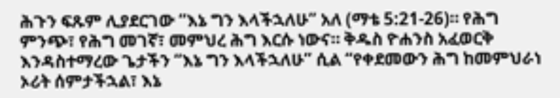ሕጉን ፍጹም ሊያደርገው “እኔ ግን እላችኋለሁ” አለ (ማቴ 5:21-26)። የሕግ ምንጭ፣ የሕግ መገኛ፣ መምህረ ሕግ እርሱ ነውና። ቅዱስ ዮሐንስ አፈወርቅ እንዳስተማረው ጌታችን “እኔ ግን እላችኋለሁ” ሲል “የቀደመውን ሕግ ከመምህራነ ኦሪት ሰምታችኋል፣ እኔ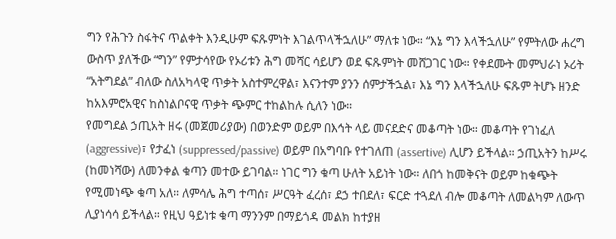ግን የሕጉን ስፋትና ጥልቀት እንዲሁም ፍጹምነት እገልጥላችኋለሁ” ማለቱ ነው። “እኔ ግን እላችኋለሁ” የምትለው ሐረግ ውስጥ ያለችው “ግን” የምታሳየው የኦሪቱን ሕግ መሻር ሳይሆን ወደ ፍጹምነት መሸጋገር ነው። የቀደሙት መምህራነ ኦሪት “አትግደል” ብለው ስለአካላዊ ጥቃት አስተምረዋል፣ እናንተም ያንን ሰምታችኋል፣ እኔ ግን እላችኋለሁ ፍጹም ትሆኑ ዘንድ ከአእምሮአዊና ከስነልቦናዊ ጥቃት ጭምር ተከልከሉ ሲለን ነው።
የመግደል ኃጢአት ዘሩ (መጀመሪያው) በወንድም ወይም በእኅት ላይ መናደድና መቆጣት ነው። መቆጣት የገነፈለ (aggressive)፣ የታፈነ (suppressed/passive) ወይም በአግባቡ የተገለጠ (assertive) ሊሆን ይችላል። ኃጢአትን ከሥሩ (ከመነሻው) ለመንቀል ቁጣን መተው ይገባል። ነገር ግን ቁጣ ሁለት አይነት ነው። ለበጎ ከመቅናት ወይም ከቁጭት የሚመነጭ ቁጣ አለ። ለምሳሌ ሕግ ተጣሰ፣ ሥርዓት ፈረሰ፣ ደኃ ተበደለ፣ ፍርድ ተጓደለ ብሎ መቆጣት ለመልካም ለውጥ ሊያነሳሳ ይችላል። የዚህ ዓይነቱ ቁጣ ማንንም በማይጎዳ መልክ ከተያዘ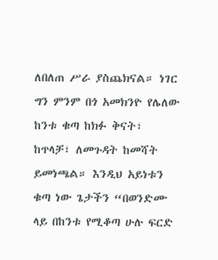ለበለጠ ሥራ ያስጨክናል። ነገር ግን ምንም በጎ አመክንዮ የሌለው ከንቱ ቁጣ ከክፉ ቅናት፣ ከጥላቻ፣ ለመጉዳት ከመሻት ይመነጫል። እንዲህ አይነቱን ቁጣ ነው ጌታችን “በወንድሙ ላይ በከንቱ የሚቆጣ ሁሉ ፍርድ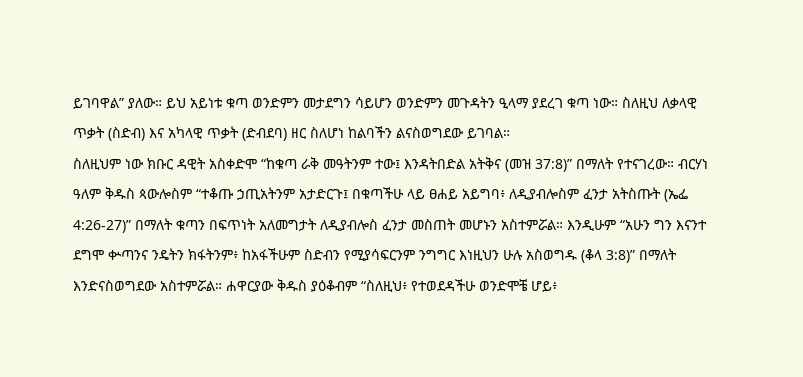ይገባዋል” ያለው። ይህ አይነቱ ቁጣ ወንድምን መታደግን ሳይሆን ወንድምን መጉዳትን ዒላማ ያደረገ ቁጣ ነው። ስለዚህ ለቃላዊ ጥቃት (ስድብ) እና አካላዊ ጥቃት (ድብደባ) ዘር ስለሆነ ከልባችን ልናስወግደው ይገባል።
ስለዚህም ነው ክቡር ዳዊት አስቀድሞ “ከቁጣ ራቅ መዓትንም ተው፤ እንዳትበድል አትቅና (መዝ 37:8)” በማለት የተናገረው። ብርሃነ ዓለም ቅዱስ ጳውሎስም “ተቆጡ ኃጢአትንም አታድርጉ፤ በቁጣችሁ ላይ ፀሐይ አይግባ፥ ለዲያብሎስም ፈንታ አትስጡት (ኤፌ 4:26-27)” በማለት ቁጣን በፍጥነት አለመግታት ለዲያብሎስ ፈንታ መስጠት መሆኑን አስተምሯል። እንዲሁም “አሁን ግን እናንተ ደግሞ ቍጣንና ንዴትን ክፋትንም፥ ከአፋችሁም ስድብን የሚያሳፍርንም ንግግር እነዚህን ሁሉ አስወግዱ (ቆላ 3:8)” በማለት እንድናስወግደው አስተምሯል። ሐዋርያው ቅዱስ ያዕቆብም “ስለዚህ፥ የተወደዳችሁ ወንድሞቼ ሆይ፥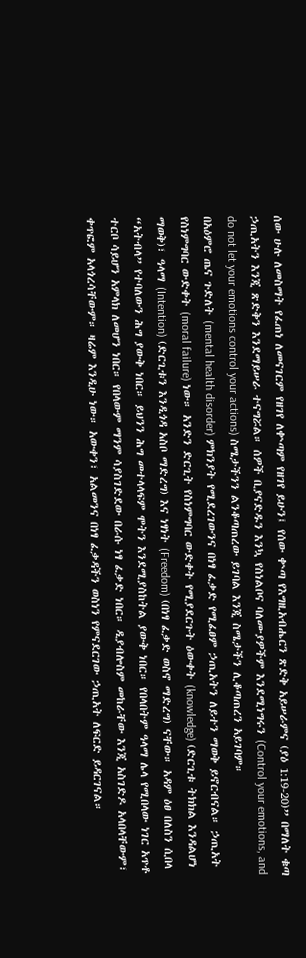ሰው ሁሉ ለመስማት የፈጠነ ለመናገርም የዘገየ ለቍጣም የዘገየ ይሁን፤ የሰው ቍጣ የእግዚአብሔርን ጽድቅ አይሠራምና (ያዕ 1:19-20)” በማለት ቁጣ ኃጢአትን እንጂ ጽድቅን እንደማይሠራ ተናግሯል። ሰዎች ቢያናድዱን እንኳ የስነልቦና ባለሙያዎችም እንደሚነግሩን (Control your emotions, and do not let your emotions control your actions) ስሜታችንን ልንቆጣጠረው ይገባል እንጂ ስሜታችን ሊቆጣጠረን አይገባም።
በአዕምሮ ጤና ጉድለት (mental health disorder) ምክንያት የሚደረገውንና በነፃ ፈቃድ የሚፈፀም ኃጢአትን ለይተን ማወቅ ይኖርብናል። ኃጢአት የስነምግባር ውድቀት (moral failure) ነው። አንድን ድርጊት የስነምግባር ውድቀት የሚያደርጉት ዕውቀት (knowledge) (ድርጊቱ ትክክል እንዳልሆነ ማወቅ)፣ ዓላማ (Intention) (ድርጊቱን እንዲጎዳ አስቦ ማድረግ) እና ነፃነት (Freedom) (በነፃ ፈቃድ ወስኖ ማድረግ) ናቸው። አዳም ዕፀ በለስን ሲበላ “አትብላ” የተባለውን ሕግ ያውቅ ነበር። ይህንን ሕግ መተላላፍም ሞትን እንደሚያስከትል ያውቅ ነበር። የበላበትም ዓላማ ሌላ የሚበላው ነገር አጥቶ ተርቦ ሳይሆን አምላክ ለመሆን ነበር። የበላውም ማንም ሳያስገድደው በራሱ ነፃ ፈቃድ ነበር። ዲያብሎስም መከራቸው እንጂ አስገድዶ አላበላቸውም፣ ቀጥፎም አላጎረሳቸውም። ዛሬም እንዲሁ ነው። አውቀን፣ አልመንና በነፃ ፈቃዳችን ወስነን የምናደርገው ኃጢአት ለፍርድ ይዳርገናል።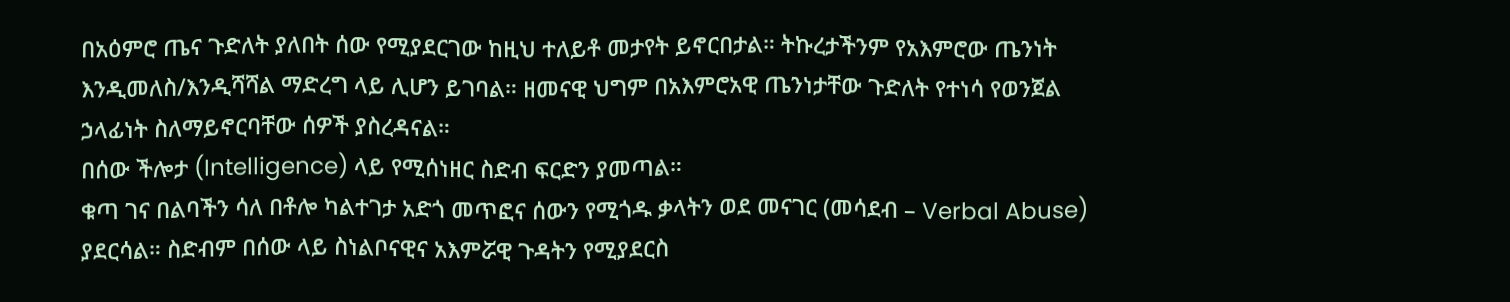በአዕምሮ ጤና ጉድለት ያለበት ሰው የሚያደርገው ከዚህ ተለይቶ መታየት ይኖርበታል። ትኩረታችንም የአእምሮው ጤንነት እንዲመለስ/እንዲሻሻል ማድረግ ላይ ሊሆን ይገባል። ዘመናዊ ህግም በአእምሮአዊ ጤንነታቸው ጉድለት የተነሳ የወንጀል ኃላፊነት ስለማይኖርባቸው ሰዎች ያስረዳናል።
በሰው ችሎታ (Intelligence) ላይ የሚሰነዘር ስድብ ፍርድን ያመጣል።
ቁጣ ገና በልባችን ሳለ በቶሎ ካልተገታ አድጎ መጥፎና ሰውን የሚጎዱ ቃላትን ወደ መናገር (መሳደብ – Verbal Abuse) ያደርሳል። ስድብም በሰው ላይ ስነልቦናዊና አእምሯዊ ጉዳትን የሚያደርስ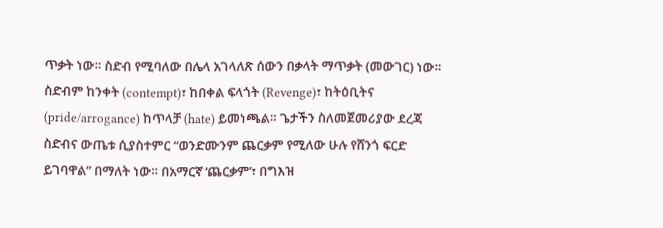ጥቃት ነው። ስድብ የሚባለው በሌላ አገላለጽ ሰውን በቃላት ማጥቃት (መውገር) ነው። ስድብም ከንቀት (contempt)፣ ከበቀል ፍላጎት (Revenge)፣ ከትዕቢትና (pride/arrogance) ከጥላቻ (hate) ይመነጫል። ጌታችን ስለመጀመሪያው ደረጃ ስድብና ውጤቱ ሲያስተምር “ወንድሙንም ጨርቃም የሚለው ሁሉ የሸንጎ ፍርድ ይገባዋል” በማለት ነው። በአማርኛ ‘ጨርቃም’፣ በግእዝ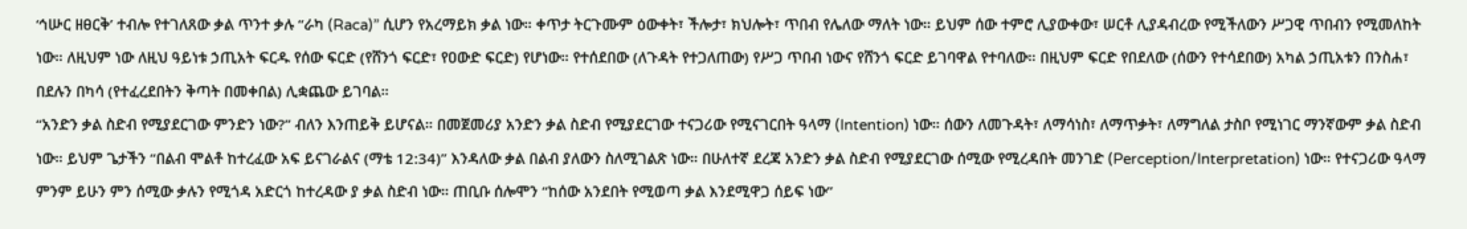‘ኅሡር ዘፀርቅ’ ተብሎ የተገለጸው ቃል ጥንተ ቃሉ “ራካ (Raca)” ሲሆን የአረማይክ ቃል ነው። ቀጥታ ትርጉሙም ዕውቀት፣ ችሎታ፣ ክህሎት፣ ጥበብ የሌለው ማለት ነው። ይህም ሰው ተምሮ ሊያውቀው፣ ሠርቶ ሊያዳብረው የሚችለውን ሥጋዊ ጥበብን የሚመለከት ነው። ለዚህም ነው ለዚህ ዓይነቱ ኃጢአት ፍርዱ የሰው ፍርድ (የሸንጎ ፍርድ፣ የዐውድ ፍርድ) የሆነው። የተሰደበው (ለጉዳት የተጋለጠው) የሥጋ ጥበብ ነውና የሸንጎ ፍርድ ይገባዋል የተባለው። በዚህም ፍርድ የበደለው (ሰውን የተሳደበው) አካል ኃጢአቱን በንስሐ፣ በደሉን በካሳ (የተፈረደበትን ቅጣት በመቀበል) ሊቋጨው ይገባል።
“አንድን ቃል ስድብ የሚያደርገው ምንድን ነው?” ብለን እንጠይቅ ይሆናል። በመጀመሪያ አንድን ቃል ስድብ የሚያደርገው ተናጋሪው የሚናገርበት ዓላማ (Intention) ነው። ሰውን ለመጉዳት፣ ለማሳነስ፣ ለማጥቃት፣ ለማግለል ታስቦ የሚነገር ማንኛውም ቃል ስድብ ነው። ይህም ጌታችን “በልብ ሞልቶ ከተረፈው አፍ ይናገራልና (ማቴ 12:34)” እንዳለው ቃል በልብ ያለውን ስለሚገልጽ ነው። በሁለተኛ ደረጃ አንድን ቃል ስድብ የሚያደርገው ሰሚው የሚረዳበት መንገድ (Perception/Interpretation) ነው። የተናጋሪው ዓላማ ምንም ይሁን ምን ሰሚው ቃሉን የሚጎዳ አድርጎ ከተረዳው ያ ቃል ስድብ ነው። ጠቢቡ ሰሎሞን “ከሰው አንደበት የሚወጣ ቃል እንደሚዋጋ ሰይፍ ነው”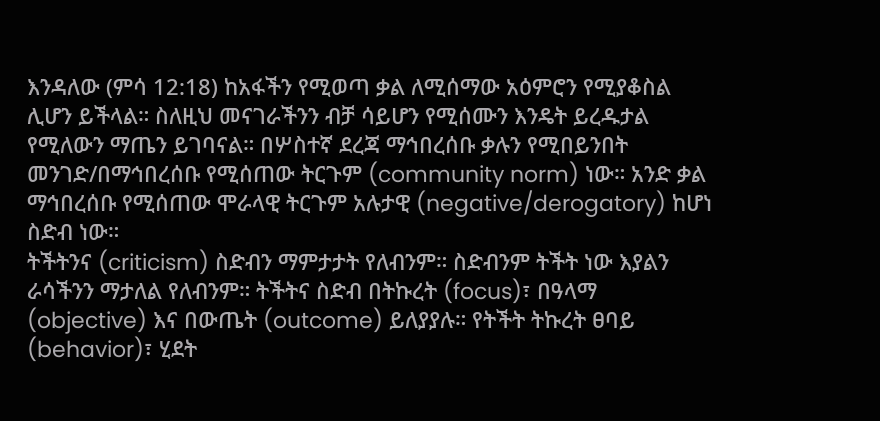እንዳለው (ምሳ 12:18) ከአፋችን የሚወጣ ቃል ለሚሰማው አዕምሮን የሚያቆስል ሊሆን ይችላል። ስለዚህ መናገራችንን ብቻ ሳይሆን የሚሰሙን እንዴት ይረዱታል የሚለውን ማጤን ይገባናል። በሦስተኛ ደረጃ ማኅበረሰቡ ቃሉን የሚበይንበት መንገድ/በማኅበረሰቡ የሚሰጠው ትርጉም (community norm) ነው። አንድ ቃል ማኅበረሰቡ የሚሰጠው ሞራላዊ ትርጉም አሉታዊ (negative/derogatory) ከሆነ ስድብ ነው።
ትችትንና (criticism) ስድብን ማምታታት የለብንም። ስድብንም ትችት ነው እያልን ራሳችንን ማታለል የለብንም። ትችትና ስድብ በትኩረት (focus)፣ በዓላማ (objective) እና በውጤት (outcome) ይለያያሉ። የትችት ትኩረት ፀባይ (behavior)፣ ሂደት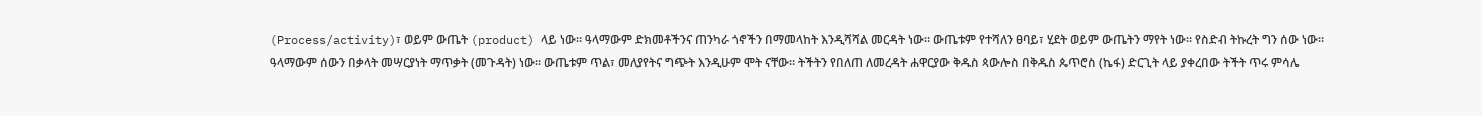(Process/activity)፣ ወይም ውጤት (product) ላይ ነው። ዓላማውም ድክመቶችንና ጠንካራ ጎኖችን በማመላከት እንዲሻሻል መርዳት ነው። ውጤቱም የተሻለን ፀባይ፣ ሂደት ወይም ውጤትን ማየት ነው። የስድብ ትኩረት ግን ሰው ነው። ዓላማውም ሰውን በቃላት መሣርያነት ማጥቃት (መጉዳት) ነው። ውጤቱም ጥል፣ መለያየትና ግጭት እንዲሁም ሞት ናቸው። ትችትን የበለጠ ለመረዳት ሐዋርያው ቅዱስ ጳውሎስ በቅዱስ ጴጥሮስ (ኬፋ) ድርጊት ላይ ያቀረበው ትችት ጥሩ ምሳሌ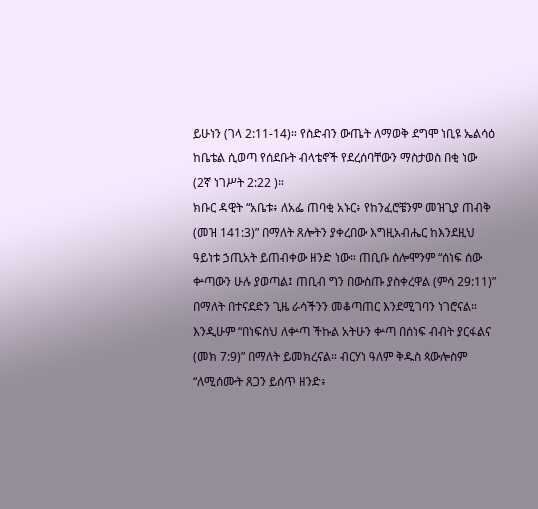ይሁነን (ገላ 2:11-14)። የስድብን ውጤት ለማወቅ ደግሞ ነቢዩ ኤልሳዕ ከቤቴል ሲወጣ የሰደቡት ብላቴኖች የደረሰባቸውን ማስታወስ በቂ ነው (2ኛ ነገሥት 2:22 )።
ክቡር ዳዊት “አቤቱ፥ ለአፌ ጠባቂ አኑር፥ የከንፈሮቼንም መዝጊያ ጠብቅ (መዝ 141:3)” በማለት ጸሎትን ያቀረበው እግዚአብሔር ከእንደዚህ ዓይነቱ ኃጢአት ይጠብቀው ዘንድ ነው። ጠቢቡ ሰሎሞንም “ሰነፍ ሰው ቍጣውን ሁሉ ያወጣል፤ ጠቢብ ግን በውስጡ ያስቀረዋል (ምሳ 29:11)” በማለት በተናደድን ጊዜ ራሳችንን መቆጣጠር እንደሚገባን ነገሮናል። እንዲሁም “በነፍስህ ለቍጣ ችኩል አትሁን ቍጣ በሰነፍ ብብት ያርፋልና (መክ 7:9)” በማለት ይመክረናል። ብርሃነ ዓለም ቅዱስ ጳውሎስም “ለሚሰሙት ጸጋን ይሰጥ ዘንድ፥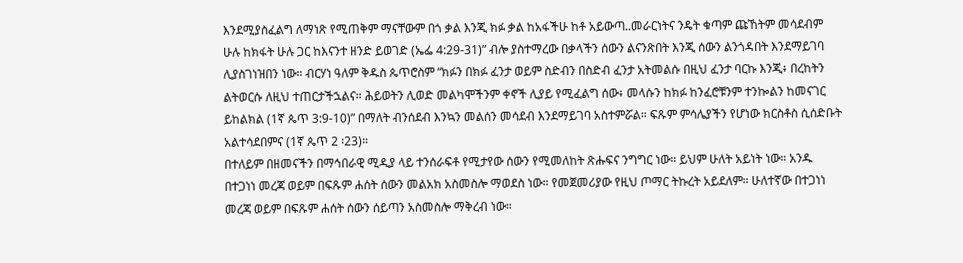እንደሚያስፈልግ ለማነጽ የሚጠቅም ማናቸውም በጎ ቃል እንጂ ክፉ ቃል ከአፋችሁ ከቶ አይውጣ..መራርነትና ንዴት ቁጣም ጩኸትም መሳደብም ሁሉ ከክፋት ሁሉ ጋር ከእናንተ ዘንድ ይወገድ (ኤፌ 4:29-31)” ብሎ ያስተማረው በቃላችን ሰውን ልናንጽበት እንጂ ሰውን ልንጎዳበት እንደማይገባ ሊያስገነዝበን ነው። ብርሃነ ዓለም ቅዱስ ጴጥሮስም “ክፉን በክፉ ፈንታ ወይም ስድብን በስድብ ፈንታ አትመልሱ በዚህ ፈንታ ባርኩ እንጂ፥ በረከትን ልትወርሱ ለዚህ ተጠርታችኋልና። ሕይወትን ሊወድ መልካሞችንም ቀኖች ሊያይ የሚፈልግ ሰው፥ መላሱን ከክፉ ከንፈሮቹንም ተንኰልን ከመናገር ይከልክል (1ኛ ጴጥ 3:9-10)” በማለት ብንሰደብ እንኳን መልሰን መሳደብ እንደማይገባ አስተምሯል። ፍጹም ምሳሌያችን የሆነው ክርስቶስ ሲሰድቡት አልተሳደበምና (1ኛ ጴጥ 2 ፡23)።
በተለይም በዘመናችን በማኅበራዊ ሚዲያ ላይ ተንሰራፍቶ የሚታየው ሰውን የሚመለከት ጽሑፍና ንግግር ነው። ይህም ሁለት አይነት ነው። አንዱ በተጋነነ መረጃ ወይም በፍጹም ሐሰት ሰውን መልአክ አስመስሎ ማወደስ ነው። የመጀመሪያው የዚህ ጦማር ትኩረት አይደለም። ሁለተኛው በተጋነነ መረጃ ወይም በፍጹም ሐሰት ሰውን ሰይጣን አስመስሎ ማቅረብ ነው።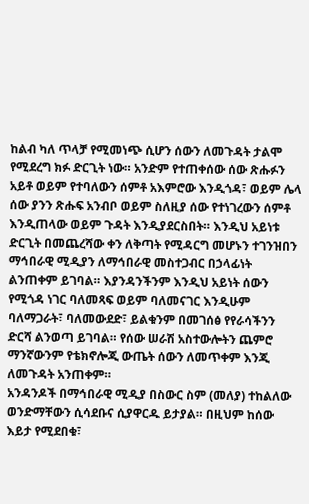ከልብ ካለ ጥላቻ የሚመነጭ ሲሆን ሰውን ለመጉዳት ታልሞ የሚደረግ ክፉ ድርጊት ነው። አንድም የተጠቀሰው ሰው ጽሑፉን አይቶ ወይም የተባለውን ሰምቶ አእምሮው እንዲጎዳ፣ ወይም ሌላ ሰው ያንን ጽሑፍ አንብቦ ወይም ስለዚያ ሰው የተነገረውን ሰምቶ እንዲጠላው ወይም ጉዳት እንዲያደርስበት። እንዲህ አይነቱ ድርጊት በመጨረሻው ቀን ለቅጣት የሚዳርግ መሆኑን ተገንዝበን ማኅበራዊ ሚዲያን ለማኅበራዊ መስተጋብር በኃላፊነት ልንጠቀም ይገባል። እያንዳንችንም እንዲህ አይነት ሰውን የሚጎዳ ነገር ባለመጻፍ ወይም ባለመናገር እንዲሁም ባለማጋራት፣ ባለመውደድ፣ ይልቁንም በመገሰፅ የየራሳችንን ድርሻ ልንወጣ ይገባል። የሰው ሠራሽ አስተውሎትን ጨምሮ ማንኛውንም የቴክኖሎጂ ውጤት ሰውን ለመጥቀም እንጂ ለመጉዳት አንጠቀም።
አንዳንዶች በማኅበራዊ ሚዲያ በስውር ስም (መለያ) ተከልለው ወንድማቸውን ሲሳደቡና ሲያዋርዱ ይታያል። በዚህም ከሰው እይታ የሚደበቁ፣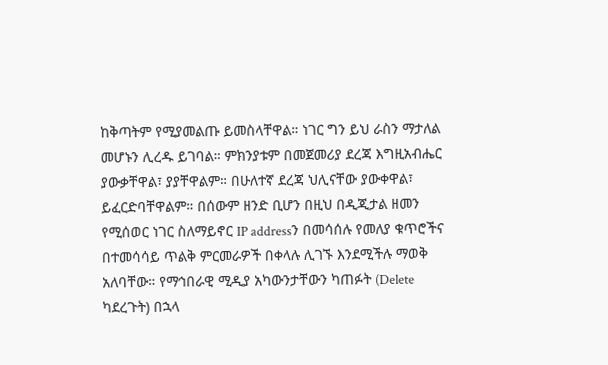ከቅጣትም የሚያመልጡ ይመስላቸዋል። ነገር ግን ይህ ራስን ማታለል መሆኑን ሊረዱ ይገባል። ምክንያቱም በመጀመሪያ ደረጃ እግዚአብሔር ያውቃቸዋል፣ ያያቸዋልም። በሁለተኛ ደረጃ ህሊናቸው ያውቀዋል፣ ይፈርድባቸዋልም። በሰውም ዘንድ ቢሆን በዚህ በዲጂታል ዘመን የሚሰወር ነገር ስለማይኖር IP addressን በመሳሰሉ የመለያ ቁጥሮችና በተመሳሳይ ጥልቅ ምርመራዎች በቀላሉ ሊገኙ እንደሚችሉ ማወቅ አለባቸው። የማኅበራዊ ሚዲያ አካውንታቸውን ካጠፉት (Delete ካደረጉት) በኋላ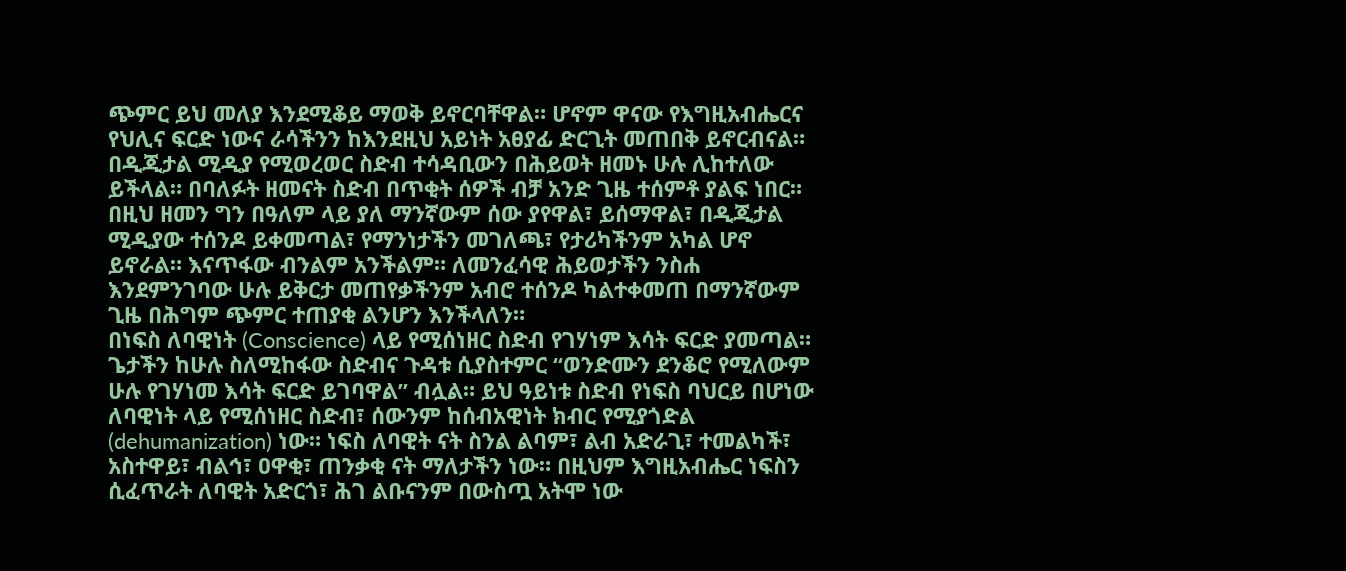ጭምር ይህ መለያ እንደሚቆይ ማወቅ ይኖርባቸዋል። ሆኖም ዋናው የእግዚአብሔርና የህሊና ፍርድ ነውና ራሳችንን ከእንደዚህ አይነት አፀያፊ ድርጊት መጠበቅ ይኖርብናል። በዲጂታል ሚዲያ የሚወረወር ስድብ ተሳዳቢውን በሕይወት ዘመኑ ሁሉ ሊከተለው ይችላል። በባለፉት ዘመናት ስድብ በጥቂት ሰዎች ብቻ አንድ ጊዜ ተሰምቶ ያልፍ ነበር። በዚህ ዘመን ግን በዓለም ላይ ያለ ማንኛውም ሰው ያየዋል፣ ይሰማዋል፣ በዲጂታል ሚዲያው ተሰንዶ ይቀመጣል፣ የማንነታችን መገለጫ፣ የታሪካችንም አካል ሆኖ ይኖራል። እናጥፋው ብንልም አንችልም። ለመንፈሳዊ ሕይወታችን ንስሐ እንደምንገባው ሁሉ ይቅርታ መጠየቃችንም አብሮ ተሰንዶ ካልተቀመጠ በማንኛውም ጊዜ በሕግም ጭምር ተጠያቂ ልንሆን እንችላለን።
በነፍስ ለባዊነት (Conscience) ላይ የሚሰነዘር ስድብ የገሃነም እሳት ፍርድ ያመጣል።
ጌታችን ከሁሉ ስለሚከፋው ስድብና ጉዳቱ ሲያስተምር “ወንድሙን ደንቆሮ የሚለውም ሁሉ የገሃነመ እሳት ፍርድ ይገባዋል” ብሏል። ይህ ዓይነቱ ስድብ የነፍስ ባህርይ በሆነው ለባዊነት ላይ የሚሰነዘር ስድብ፣ ሰውንም ከሰብአዊነት ክብር የሚያጎድል (dehumanization) ነው። ነፍስ ለባዊት ናት ስንል ልባም፣ ልብ አድራጊ፣ ተመልካች፣ አስተዋይ፣ ብልኅ፣ ዐዋቂ፣ ጠንቃቂ ናት ማለታችን ነው። በዚህም እግዚአብሔር ነፍስን ሲፈጥራት ለባዊት አድርጎ፣ ሕገ ልቡናንም በውስጧ አትሞ ነው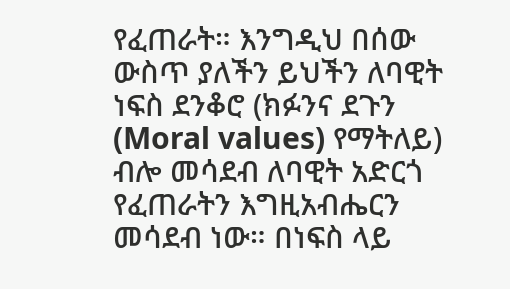የፈጠራት። እንግዲህ በሰው ውስጥ ያለችን ይህችን ለባዊት ነፍስ ደንቆሮ (ክፉንና ደጉን (Moral values) የማትለይ) ብሎ መሳደብ ለባዊት አድርጎ የፈጠራትን እግዚአብሔርን መሳደብ ነው። በነፍስ ላይ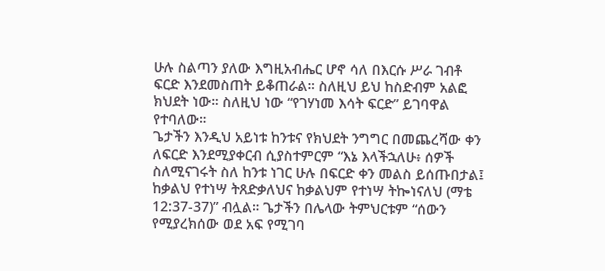ሁሉ ስልጣን ያለው እግዚአብሔር ሆኖ ሳለ በእርሱ ሥራ ገብቶ ፍርድ እንደመስጠት ይቆጠራል። ስለዚህ ይህ ከስድብም አልፎ ክህደት ነው። ስለዚህ ነው “የገሃነመ እሳት ፍርድ” ይገባዋል የተባለው።
ጌታችን እንዲህ አይነቱ ከንቱና የክህደት ንግግር በመጨረሻው ቀን ለፍርድ እንደሚያቀርብ ሲያስተምርም “እኔ እላችኋለሁ፥ ሰዎች ስለሚናገሩት ስለ ከንቱ ነገር ሁሉ በፍርድ ቀን መልስ ይሰጡበታል፤ ከቃልህ የተነሣ ትጸድቃለህና ከቃልህም የተነሣ ትኰነናለህ (ማቴ 12:37-37)” ብሏል። ጌታችን በሌላው ትምህርቱም “ሰውን የሚያረክሰው ወደ አፍ የሚገባ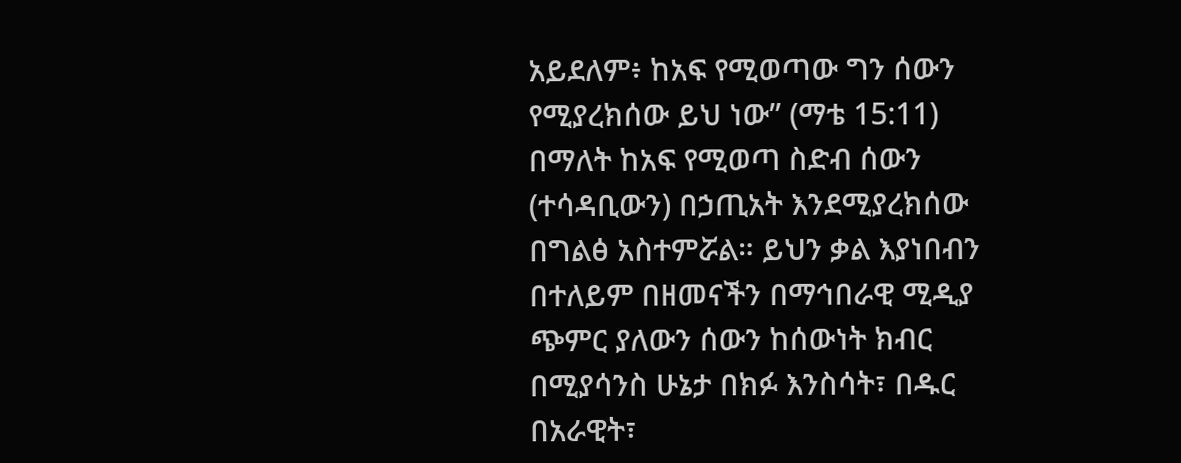አይደለም፥ ከአፍ የሚወጣው ግን ሰውን የሚያረክሰው ይህ ነው” (ማቴ 15:11) በማለት ከአፍ የሚወጣ ስድብ ሰውን (ተሳዳቢውን) በኃጢአት እንደሚያረክሰው በግልፅ አስተምሯል። ይህን ቃል እያነበብን በተለይም በዘመናችን በማኅበራዊ ሚዲያ ጭምር ያለውን ሰውን ከሰውነት ክብር በሚያሳንስ ሁኔታ በክፉ እንስሳት፣ በዱር በአራዊት፣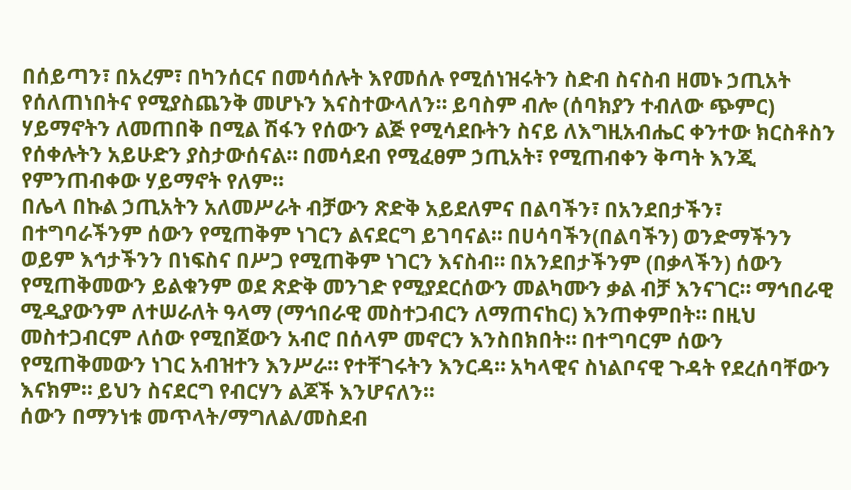በሰይጣን፣ በአረም፣ በካንሰርና በመሳሰሉት እየመሰሉ የሚሰነዝሩትን ስድብ ስናስብ ዘመኑ ኃጢአት የሰለጠነበትና የሚያስጨንቅ መሆኑን እናስተውላለን። ይባስም ብሎ (ሰባክያን ተብለው ጭምር) ሃይማኖትን ለመጠበቅ በሚል ሽፋን የሰውን ልጅ የሚሳደቡትን ስናይ ለእግዚአብሔር ቀንተው ክርስቶስን የሰቀሉትን አይሁድን ያስታውሰናል። በመሳደብ የሚፈፀም ኃጢአት፣ የሚጠብቀን ቅጣት እንጂ የምንጠብቀው ሃይማኖት የለም።
በሌላ በኩል ኃጢአትን አለመሥራት ብቻውን ጽድቅ አይደለምና በልባችን፣ በአንደበታችን፣ በተግባራችንም ሰውን የሚጠቅም ነገርን ልናደርግ ይገባናል። በሀሳባችን(በልባችን) ወንድማችንን ወይም እኅታችንን በነፍስና በሥጋ የሚጠቅም ነገርን እናስብ። በአንደበታችንም (በቃላችን) ሰውን የሚጠቅመውን ይልቁንም ወደ ጽድቅ መንገድ የሚያደርሰውን መልካሙን ቃል ብቻ እንናገር። ማኅበራዊ ሚዲያውንም ለተሠራለት ዓላማ (ማኅበራዊ መስተጋብርን ለማጠናከር) እንጠቀምበት። በዚህ መስተጋብርም ለሰው የሚበጀውን አብሮ በሰላም መኖርን እንስበክበት። በተግባርም ሰውን የሚጠቅመውን ነገር አብዝተን እንሥራ። የተቸገሩትን እንርዳ። አካላዊና ስነልቦናዊ ጉዳት የደረሰባቸውን እናክም። ይህን ስናደርግ የብርሃን ልጆች እንሆናለን።
ሰውን በማንነቱ መጥላት/ማግለል/መስደብ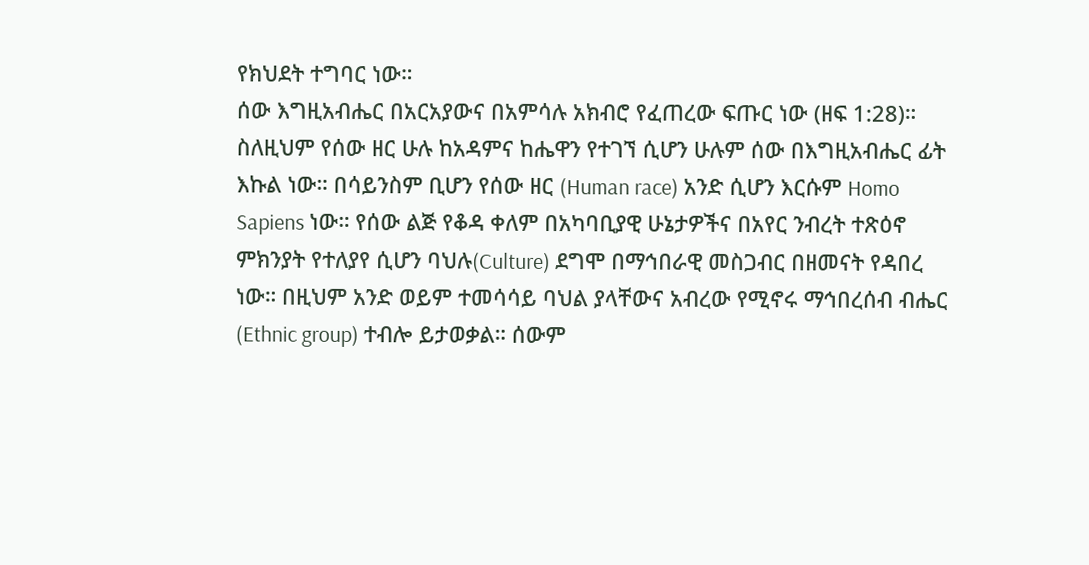የክህደት ተግባር ነው።
ሰው እግዚአብሔር በአርአያውና በአምሳሉ አክብሮ የፈጠረው ፍጡር ነው (ዘፍ 1:28)። ስለዚህም የሰው ዘር ሁሉ ከአዳምና ከሔዋን የተገኘ ሲሆን ሁሉም ሰው በእግዚአብሔር ፊት እኩል ነው። በሳይንስም ቢሆን የሰው ዘር (Human race) አንድ ሲሆን እርሱም Homo Sapiens ነው። የሰው ልጅ የቆዳ ቀለም በአካባቢያዊ ሁኔታዎችና በአየር ንብረት ተጽዕኖ ምክንያት የተለያየ ሲሆን ባህሉ(Culture) ደግሞ በማኅበራዊ መስጋብር በዘመናት የዳበረ ነው። በዚህም አንድ ወይም ተመሳሳይ ባህል ያላቸውና አብረው የሚኖሩ ማኅበረሰብ ብሔር (Ethnic group) ተብሎ ይታወቃል። ሰውም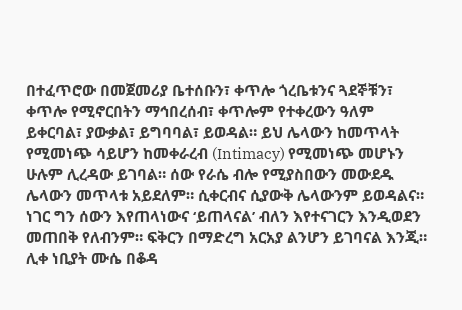በተፈጥሮው በመጀመሪያ ቤተሰቡን፣ ቀጥሎ ጎረቤቱንና ጓደኞቹን፣ ቀጥሎ የሚኖርበትን ማኅበረሰብ፣ ቀጥሎም የተቀረውን ዓለም ይቀርባል፣ ያውቃል፣ ይግባባል፣ ይወዳል። ይህ ሌላውን ከመጥላት የሚመነጭ ሳይሆን ከመቀራረብ (Intimacy) የሚመነጭ መሆኑን ሁሉም ሊረዳው ይገባል። ሰው የራሴ ብሎ የሚያስበውን መውደዱ ሌላውን መጥላቱ አይደለም። ሲቀርብና ሲያውቅ ሌላውንም ይወዳልና። ነገር ግን ሰውን እየጠላነውና ‘ይጠላናል’ ብለን እየተናገርን እንዲወደን መጠበቅ የለብንም። ፍቅርን በማድረግ አርአያ ልንሆን ይገባናል እንጂ።
ሊቀ ነቢያት ሙሴ በቆዳ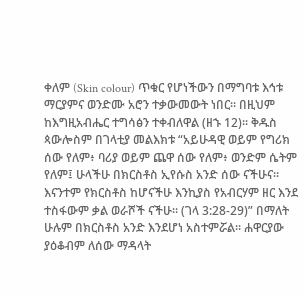ቀለም (Skin colour) ጥቁር የሆነችውን በማግባቱ እኅቱ ማርያምና ወንድሙ አሮን ተቃውመውት ነበር። በዚህም ከእግዚአብሔር ተግሳፅን ተቀብለዋል (ዘኁ 12)። ቅዱስ ጳውሎስም በገላቲያ መልእክቱ “አይሁዳዊ ወይም የግሪክ ሰው የለም፥ ባሪያ ወይም ጨዋ ሰው የለም፥ ወንድም ሴትም የለም፤ ሁላችሁ በክርስቶስ ኢየሱስ አንድ ሰው ናችሁና። እናንተም የክርስቶስ ከሆናችሁ እንኪያስ የአብርሃም ዘር እንደ ተስፋውም ቃል ወራሾች ናችሁ። (ገላ 3:28-29)” በማለት ሁሉም በክርስቶስ አንድ እንደሆነ አስተምሯል። ሐዋርያው ያዕቆብም ለሰው ማዳላት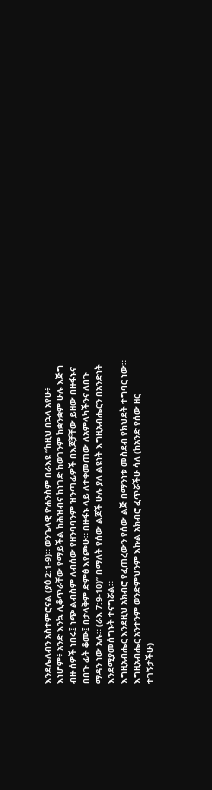እንደሌለብን አስተምሮናል (ያዕ 2:1-9)። ወንጌላዊ ዮሐንስም በራእዩ “ከዚህ በኋላ አየሁ፥ እነሆም፥ አንድ እንኳ ሊቆጥራቸው የማይችል ከሕዝብና ከነገድ ከወገንም ከቋንቋም ሁሉ እጅግ ብዙ ሰዎች ነበሩ፤ ነጭ ልብስም ለብሰው የዘንባባንም ዝንጣፊዎች በእጆቻቸው ይዘው በዙፋኑና በበጉ ፊት ቆሙ፤ በታላቅም ድምፅ እየጮሁ። በዙፋኑ ላይ ለተቀመጠው ለአምላካችንና ለበጉ ማዳን ነው አሉ። (ራእ 7:9-10)” በማለት የሰው ልጆች ሁሉ ያለ ልዩነት እግዚአብሔርን በአንድነት እንደሚያመሰግኑት ተናግሯል።
እግዚአብሔር እንደዚህ አክብሮ የፈጠረውን የሰው ልጅ በማንነቱ መስደብ የክህደት ተግባር ነው። እግዚአብሔር አንተንም ወንድምህንም እኩል አክብሮ ፈጥሯችሁ ሳለ (ከአንድ የሰው ዘር ተገኝታችሁ)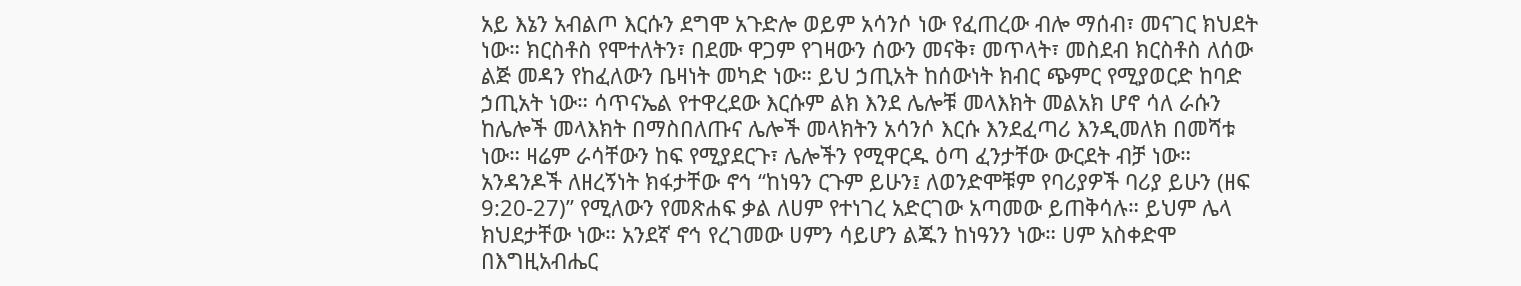አይ እኔን አብልጦ እርሱን ደግሞ አጉድሎ ወይም አሳንሶ ነው የፈጠረው ብሎ ማሰብ፣ መናገር ክህደት ነው። ክርስቶስ የሞተለትን፣ በደሙ ዋጋም የገዛውን ሰውን መናቅ፣ መጥላት፣ መስደብ ክርስቶስ ለሰው ልጅ መዳን የከፈለውን ቤዛነት መካድ ነው። ይህ ኃጢአት ከሰውነት ክብር ጭምር የሚያወርድ ከባድ ኃጢአት ነው። ሳጥናኤል የተዋረደው እርሱም ልክ እንደ ሌሎቹ መላእክት መልአክ ሆኖ ሳለ ራሱን ከሌሎች መላእክት በማስበለጡና ሌሎች መላክትን አሳንሶ እርሱ እንደፈጣሪ እንዲመለክ በመሻቱ ነው። ዛሬም ራሳቸውን ከፍ የሚያደርጉ፣ ሌሎችን የሚዋርዱ ዕጣ ፈንታቸው ውርደት ብቻ ነው። አንዳንዶች ለዘረኝነት ክፋታቸው ኖኅ “ከነዓን ርጉም ይሁን፤ ለወንድሞቹም የባሪያዎች ባሪያ ይሁን (ዘፍ 9:20-27)” የሚለውን የመጽሐፍ ቃል ለሀም የተነገረ አድርገው አጣመው ይጠቅሳሉ። ይህም ሌላ ክህደታቸው ነው። አንደኛ ኖኅ የረገመው ሀምን ሳይሆን ልጁን ከነዓንን ነው። ሀም አስቀድሞ በእግዚአብሔር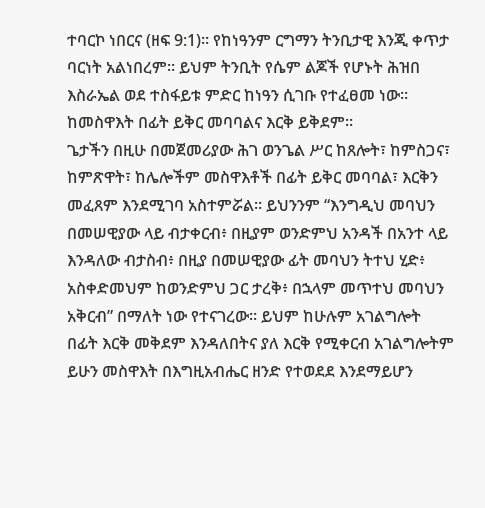ተባርኮ ነበርና (ዘፍ 9:1)። የከነዓንም ርግማን ትንቢታዊ እንጂ ቀጥታ ባርነት አልነበረም። ይህም ትንቢት የሴም ልጆች የሆኑት ሕዝበ እስራኤል ወደ ተስፋይቱ ምድር ከነዓን ሲገቡ የተፈፀመ ነው።
ከመስዋእት በፊት ይቅር መባባልና እርቅ ይቅደም።
ጌታችን በዚሁ በመጀመሪያው ሕገ ወንጌል ሥር ከጸሎት፣ ከምስጋና፣ ከምጽዋት፣ ከሌሎችም መስዋእቶች በፊት ይቅር መባባል፣ እርቅን መፈጸም እንደሚገባ አስተምሯል። ይህንንም “እንግዲህ መባህን በመሠዊያው ላይ ብታቀርብ፥ በዚያም ወንድምህ አንዳች በአንተ ላይ እንዳለው ብታስብ፥ በዚያ በመሠዊያው ፊት መባህን ትተህ ሂድ፥ አስቀድመህም ከወንድምህ ጋር ታረቅ፥ በኋላም መጥተህ መባህን አቅርብ” በማለት ነው የተናገረው። ይህም ከሁሉም አገልግሎት በፊት እርቅ መቅደም እንዳለበትና ያለ እርቅ የሚቀርብ አገልግሎትም ይሁን መስዋእት በእግዚአብሔር ዘንድ የተወደደ እንደማይሆን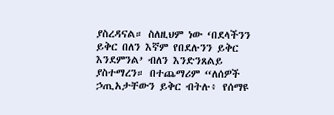ያስረዳናል። ስለዚህም ነው ‘በደላችንን ይቅር በለን እኛም የበደሉንን ይቅር እንደምንል’ ብለን እንድንጸልይ ያስተማረን። በተጨማሪም “ለሰዎች ኃጢአታቸውን ይቅር ብትሉ፥ የሰማዩ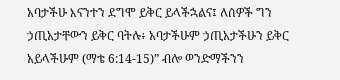አባታችሁ እናንተን ደግሞ ይቅር ይላችኋልና፤ ለሰዎች ግን ኃጢአታቸውን ይቅር ባትሉ፥ አባታችሁም ኃጢአታችሁን ይቅር አይላችሁም (ማቴ 6:14-15)” ብሎ ወንድማችንን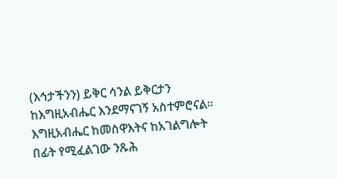(እኅታችንን) ይቅር ሳንል ይቅርታን ከእግዚአብሔር እንደማናገኝ አስተምሮናል።
እግዚአብሔር ከመስዋእትና ከአገልግሎት በፊት የሚፈልገው ንጹሕ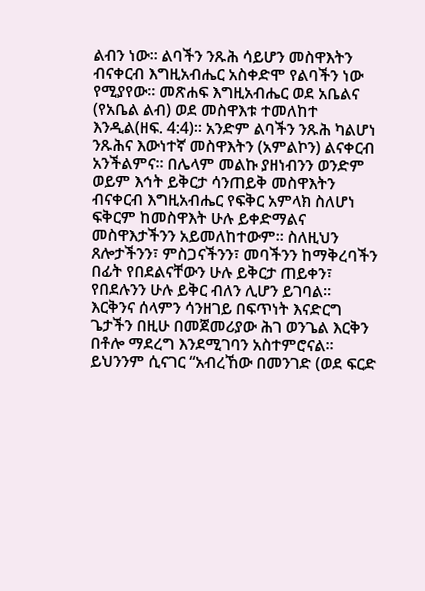ልብን ነው። ልባችን ንጹሕ ሳይሆን መስዋእትን ብናቀርብ እግዚአብሔር አስቀድሞ የልባችን ነው የሚያየው። መጽሐፍ እግዚአብሔር ወደ አቤልና (የአቤል ልብ) ወደ መስዋእቱ ተመለከተ እንዲል(ዘፍ. 4:4)። አንድም ልባችን ንጹሕ ካልሆነ ንጹሕና እውነተኛ መስዋእትን (አምልኮን) ልናቀርብ አንችልምና። በሌላም መልኩ ያዘነብንን ወንድም ወይም እኅት ይቅርታ ሳንጠይቅ መስዋእትን ብናቀርብ እግዚአብሔር የፍቅር አምላክ ስለሆነ ፍቅርም ከመስዋእት ሁሉ ይቀድማልና መስዋእታችንን አይመለከተውም። ስለዚህን ጸሎታችንን፣ ምስጋናችንን፣ መባችንን ከማቅረባችን በፊት የበደልናቸውን ሁሉ ይቅርታ ጠይቀን፣ የበደሉንን ሁሉ ይቅር ብለን ሊሆን ይገባል።
እርቅንና ሰላምን ሳንዘገይ በፍጥነት እናድርግ
ጌታችን በዚሁ በመጀመሪያው ሕገ ወንጌል እርቅን በቶሎ ማደረግ እንደሚገባን አስተምሮናል። ይህንንም ሲናገር “አብረኸው በመንገድ (ወደ ፍርድ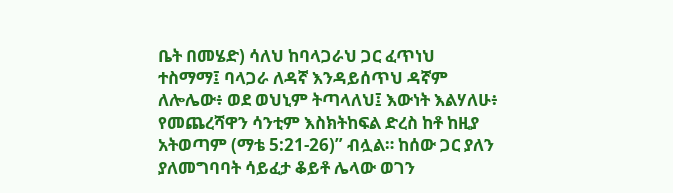ቤት በመሄድ) ሳለህ ከባላጋራህ ጋር ፈጥነህ ተስማማ፤ ባላጋራ ለዳኛ እንዳይሰጥህ ዳኛም ለሎሌው፥ ወደ ወህኒም ትጣላለህ፤ እውነት እልሃለሁ፥ የመጨረሻዋን ሳንቲም እስክትከፍል ድረስ ከቶ ከዚያ አትወጣም (ማቴ 5:21-26)” ብሏል። ከሰው ጋር ያለን ያለመግባባት ሳይፈታ ቆይቶ ሌላው ወገን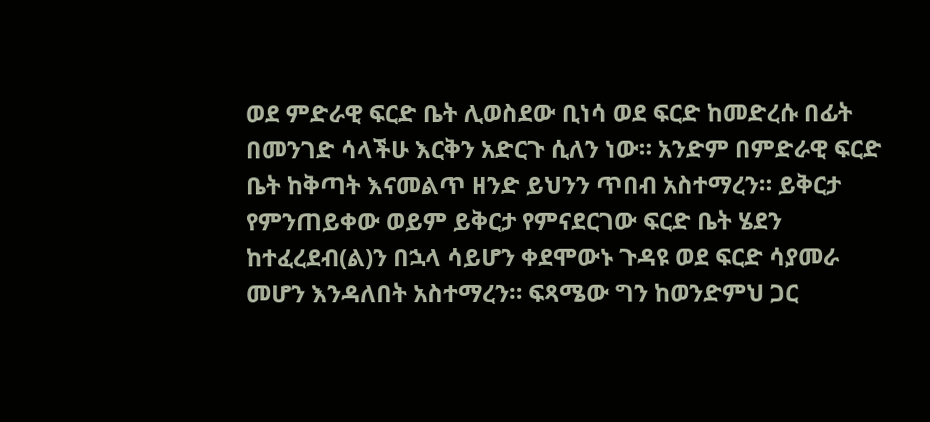ወደ ምድራዊ ፍርድ ቤት ሊወስደው ቢነሳ ወደ ፍርድ ከመድረሱ በፊት በመንገድ ሳላችሁ እርቅን አድርጉ ሲለን ነው። አንድም በምድራዊ ፍርድ ቤት ከቅጣት እናመልጥ ዘንድ ይህንን ጥበብ አስተማረን። ይቅርታ የምንጠይቀው ወይም ይቅርታ የምናደርገው ፍርድ ቤት ሄደን ከተፈረደብ(ል)ን በኋላ ሳይሆን ቀደሞውኑ ጉዳዩ ወደ ፍርድ ሳያመራ መሆን እንዳለበት አስተማረን። ፍጻሜው ግን ከወንድምህ ጋር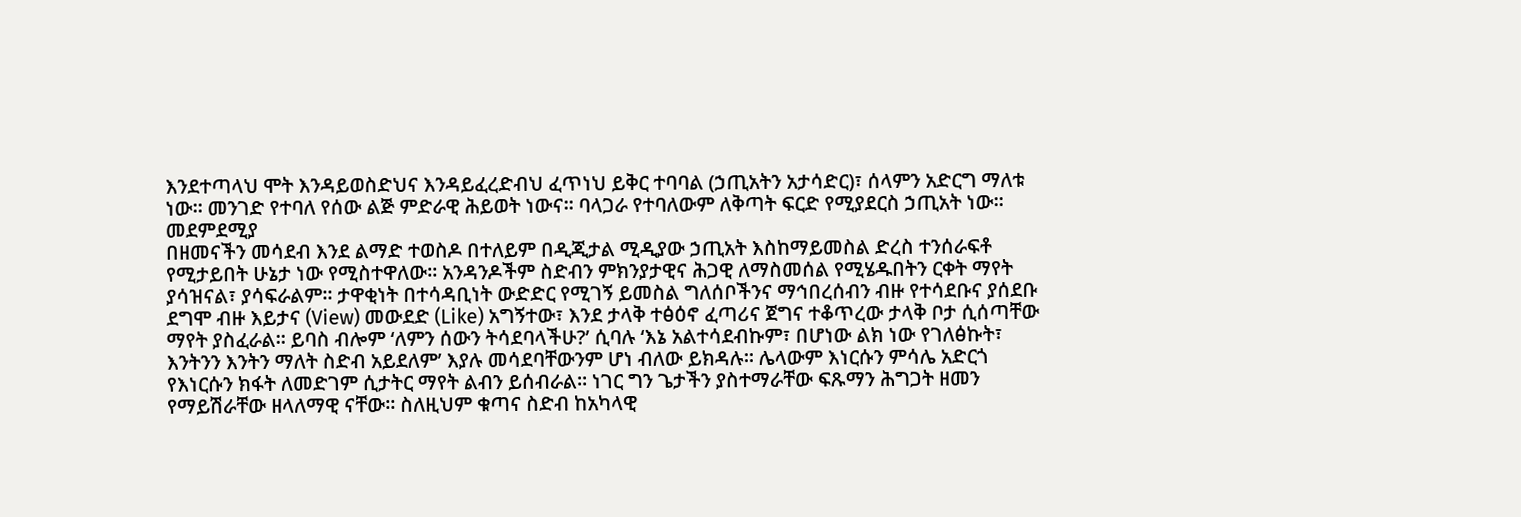እንደተጣላህ ሞት እንዳይወስድህና እንዳይፈረድብህ ፈጥነህ ይቅር ተባባል (ኃጢአትን አታሳድር)፣ ሰላምን አድርግ ማለቱ ነው። መንገድ የተባለ የሰው ልጅ ምድራዊ ሕይወት ነውና። ባላጋራ የተባለውም ለቅጣት ፍርድ የሚያደርስ ኃጢአት ነው።
መደምደሚያ
በዘመናችን መሳደብ እንደ ልማድ ተወስዶ በተለይም በዲጂታል ሚዲያው ኃጢአት እስከማይመስል ድረስ ተንሰራፍቶ የሚታይበት ሁኔታ ነው የሚስተዋለው። አንዳንዶችም ስድብን ምክንያታዊና ሕጋዊ ለማስመሰል የሚሄዱበትን ርቀት ማየት ያሳዝናል፣ ያሳፍራልም። ታዋቂነት በተሳዳቢነት ውድድር የሚገኝ ይመስል ግለሰቦችንና ማኅበረሰብን ብዙ የተሳደቡና ያሰደቡ ደግሞ ብዙ እይታና (View) መውደድ (Like) አግኝተው፣ እንደ ታላቅ ተፅዕኖ ፈጣሪና ጀግና ተቆጥረው ታላቅ ቦታ ሲሰጣቸው ማየት ያስፈራል። ይባስ ብሎም ‘ለምን ሰውን ትሳደባላችሁ?’ ሲባሉ ‘እኔ አልተሳደብኩም፣ በሆነው ልክ ነው የገለፅኩት፣ እንትንን እንትን ማለት ስድብ አይደለም’ እያሉ መሳደባቸውንም ሆነ ብለው ይክዳሉ። ሌላውም እነርሱን ምሳሌ አድርጎ የእነርሱን ክፋት ለመድገም ሲታትር ማየት ልብን ይሰብራል። ነገር ግን ጌታችን ያስተማራቸው ፍጹማን ሕግጋት ዘመን የማይሽራቸው ዘላለማዊ ናቸው። ስለዚህም ቁጣና ስድብ ከአካላዊ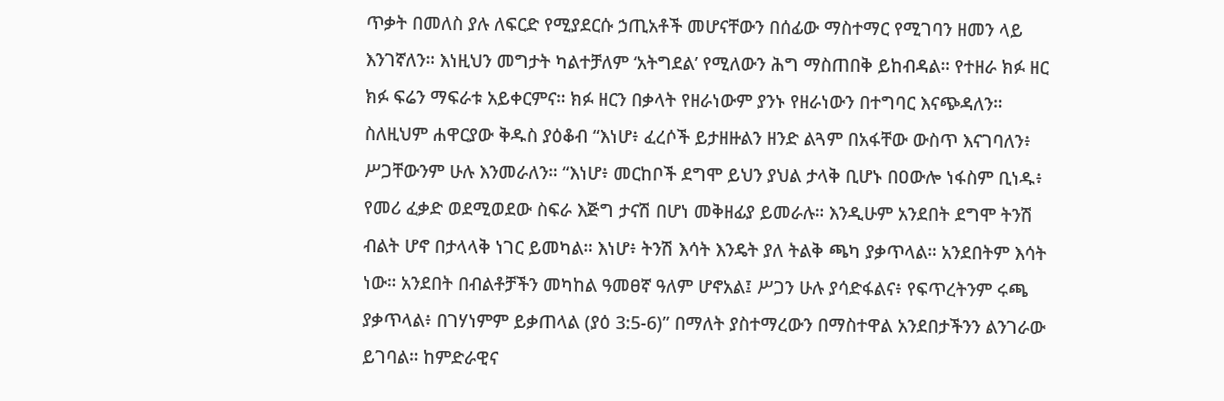ጥቃት በመለስ ያሉ ለፍርድ የሚያደርሱ ኃጢአቶች መሆናቸውን በሰፊው ማስተማር የሚገባን ዘመን ላይ እንገኛለን። እነዚህን መግታት ካልተቻለም ‘አትግደል’ የሚለውን ሕግ ማስጠበቅ ይከብዳል። የተዘራ ክፉ ዘር ክፉ ፍሬን ማፍራቱ አይቀርምና። ክፉ ዘርን በቃላት የዘራነውም ያንኑ የዘራነውን በተግባር እናጭዳለን።
ስለዚህም ሐዋርያው ቅዱስ ያዕቆብ “እነሆ፥ ፈረሶች ይታዘዙልን ዘንድ ልጓም በአፋቸው ውስጥ እናገባለን፥ ሥጋቸውንም ሁሉ እንመራለን። “እነሆ፥ መርከቦች ደግሞ ይህን ያህል ታላቅ ቢሆኑ በዐውሎ ነፋስም ቢነዱ፥ የመሪ ፈቃድ ወደሚወደው ስፍራ እጅግ ታናሽ በሆነ መቅዘፊያ ይመራሉ። እንዲሁም አንደበት ደግሞ ትንሽ ብልት ሆኖ በታላላቅ ነገር ይመካል። እነሆ፥ ትንሽ እሳት እንዴት ያለ ትልቅ ጫካ ያቃጥላል። አንደበትም እሳት ነው። አንደበት በብልቶቻችን መካከል ዓመፀኛ ዓለም ሆኖአል፤ ሥጋን ሁሉ ያሳድፋልና፥ የፍጥረትንም ሩጫ ያቃጥላል፥ በገሃነምም ይቃጠላል (ያዕ 3:5-6)” በማለት ያስተማረውን በማስተዋል አንደበታችንን ልንገራው ይገባል። ከምድራዊና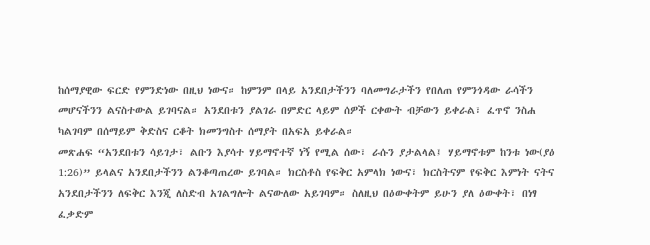ከሰማያዊው ፍርድ የምንድነው በዚህ ነውና። ከምንም በላይ አንደበታችንን ባለመግራታችን የበለጠ የምንጎዳው ራሳችን መሆናችንን ልናስተውል ይገባናል። አንደበቱን ያልገራ በምድር ላይም ሰዎች ርቀውት ብቻውን ይቀራል፣ ፈጥኖ ንስሐ ካልገባም በሰማይም ቅድስና ርቆት ክመንግስተ ሰማያት በአፍአ ይቀራል።
መጽሐፍ “አንደበቱን ሳይገታ፣ ልቡን እያሳተ ሃይማኖተኛ ነኝ የሚል ሰው፣ ራሱን ያታልላል፤ ሃይማኖቱም ከንቱ ነው(ያዕ 1:26)” ይላልና አንደበታችንን ልንቆጣጠረው ይገባል። ክርስቶስ የፍቅር አምላክ ነውና፣ ክርስትናም የፍቅር እምነት ናትና አንደበታችንን ለፍቅር እንጂ ለስድብ አገልግሎት ልናውለው አይገባም። ስለዚህ በዕውቀትም ይሁን ያለ ዕውቀት፣ በነፃ ፈቃድም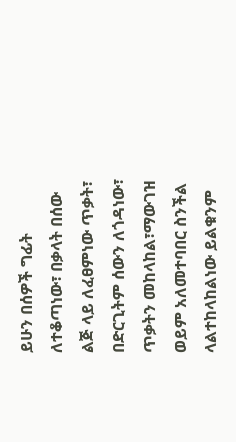ይሁን በሰዎች ግፊት ለተቆጣነው፣ በቃላት በሰው ልጅ ላይ ለፈፀምነው ጥቃት፣ በድርጊትም ሰውን ለጎዳነው፣ ጥቃትን መከላከል፣ማውገዝ ወይም አለመተባበር ስንችል ላልተከላከልነው ይልቁንም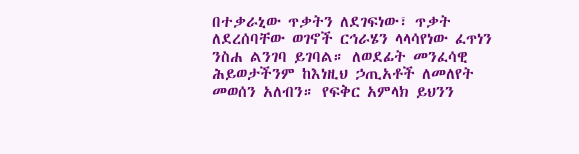በተቃራኒው ጥቃትን ለደገፍነው፣ ጥቃት ለደረሰባቸው ወገኖች ርኅራሄን ላላሳየነው ፈጥነን ንስሐ ልንገባ ይገባል። ለወደፊት መንፈሳዊ ሕይወታችንም ከእነዚህ ኃጢአቶች ለመለየት መወሰን አለብን። የፍቅር አምላክ ይህንን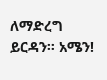ለማድረግ ይርዳን። አሜን!